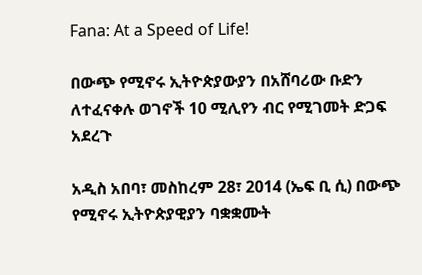Fana: At a Speed of Life!

በውጭ የሚኖሩ ኢትዮጵያውያን በአሸባሪው ቡድን ለተፈናቀሉ ወገኖች 10 ሚሊየን ብር የሚገመት ድጋፍ አደረጉ

አዲስ አበባ፣ መስከረም 28፣ 2014 (ኤፍ ቢ ሲ) በውጭ የሚኖሩ ኢትዮጵያዊያን ባቋቋሙት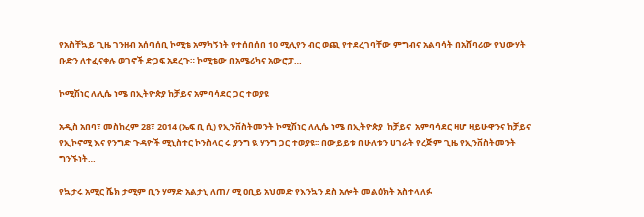የአስቸኳይ ጊዜ ገንዘብ አሰባሰቢ ኮሚቴ አማካኝነት የተሰበሰበ 10 ሚሊየን ብር ወጪ የተደረገባቸው ምግብና አልባሳት በአሸባሪው የህውሃት ቡድን ለተፈናቀሉ ወገኖች ድጋፍ አደረጉ። ኮሚቴው በአሜሪካና አውሮፓ…

ኮሚሽነር ለሊሴ ነሜ በኢትዮጵያ ከቻይና አምባሳደር ጋር ተወያዩ

አዲስ አበባ፣ መስከረም 28፣ 2014 (ኤፍ ቢ ሲ) የኢንቨስትመንት ኮሚሽነር ለሊሴ ነሜ በኢትዮጵያ  ከቻይና  አምባሳደር ዛሆ ዛይሁዋንና ከቻይና የኢኮኖሚ እና የንግድ ጉዳዮች ሚኒስተር ኮንስላር ሩ ያንግ ዪ ሃንግ ጋር ተወያዩ፡፡ በውይይቱ በሁለቱን ሀገራት የረጅም ጊዜ የኢንቨስትመንት ግንኙነት…

የኳታሩ አሚር ሼክ ታሚም ቢን ሃማድ አልታኒ ለጠ/ ሚ ዐቢይ አህመድ የእንኳን ደስ አሎት መልዕክት አስተላለፉ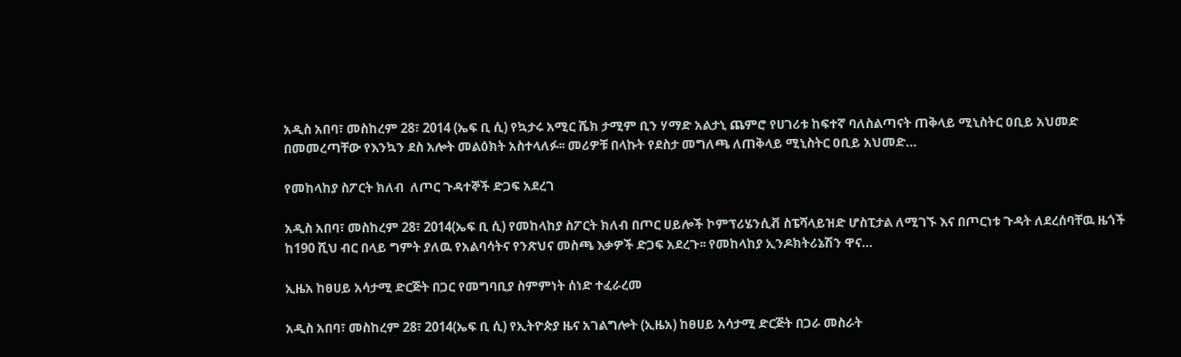አዲስ አበባ፣ መስከረም 28፣ 2014 (ኤፍ ቢ ሲ) የኳታሩ አሚር ሼክ ታሚም ቢን ሃማድ አልታኒ ጨምሮ የሀገሪቱ ከፍተኛ ባለስልጣናት ጠቅላይ ሚኒስትር ዐቢይ አህመድ በመመረጣቸው የእንኳን ደስ አሎት መልዕክት አስተላለፉ፡፡ መሪዎቹ በላኩት የደስታ መግለጫ ለጠቅላይ ሚኒስትር ዐቢይ አህመድ…

የመከላከያ ስፖርት ክለብ  ለጦር ጉዳተኞች ድጋፍ አደረገ

አዲስ አበባ፣ መስከረም 28፣ 2014(ኤፍ ቢ ሲ) የመከላከያ ስፖርት ክለብ በጦር ሀይሎች ኮምፕሪሄንሲቭ ስፔሻላይዝድ ሆስፒታል ለሚገኙ እና በጦርነቱ ጉዳት ለደረሰባቸዉ ዜጎች ከ190 ሺህ ብር በላይ ግምት ያለዉ የአልባሳትና የንጽህና መስጫ እቃዎች ድጋፍ አደረጉ፡፡ የመከላከያ ኢንዶክትሪኔሽን ዋና…

ኢዜአ ከፀሀይ አሳታሚ ድርጅት በጋር የመግባቢያ ስምምነት ሰነድ ተፈራረመ

አዲስ አበባ፣ መስከረም 28፣ 2014(ኤፍ ቢ ሲ) የኢትዮጵያ ዜና አገልግሎት (ኢዜአ) ከፀሀይ አሳታሚ ድርጅት በጋራ መስራት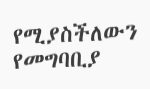የሚያስችለውን የመግባቢያ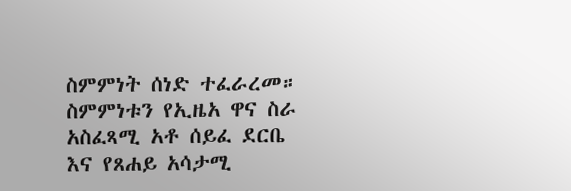ስምምነት ሰነድ ተፈራረመ። ስምምነቱን የኢዜአ ዋና ስራ አስፈጻሚ አቶ ሰይፈ ደርቤ እና የጸሐይ አሳታሚ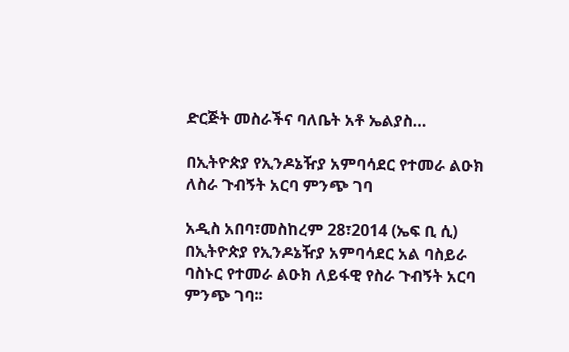ድርጅት መስራችና ባለቤት አቶ ኤልያስ…

በኢትዮጵያ የኢንዶኔዥያ አምባሳደር የተመራ ልዑክ ለስራ ጉብኝት አርባ ምንጭ ገባ

አዲስ አበባ፣መስከረም 28፣2014 (ኤፍ ቢ ሲ) በኢትዮጵያ የኢንዶኔዥያ አምባሳደር አል ባስይራ ባስኑር የተመራ ልዑክ ለይፋዊ የስራ ጉብኝት አርባ ምንጭ ገባ፡፡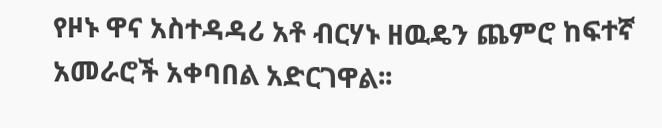የዞኑ ዋና አስተዳዳሪ አቶ ብርሃኑ ዘዉዴን ጨምሮ ከፍተኛ አመራሮች አቀባበል አድርገዋል፡፡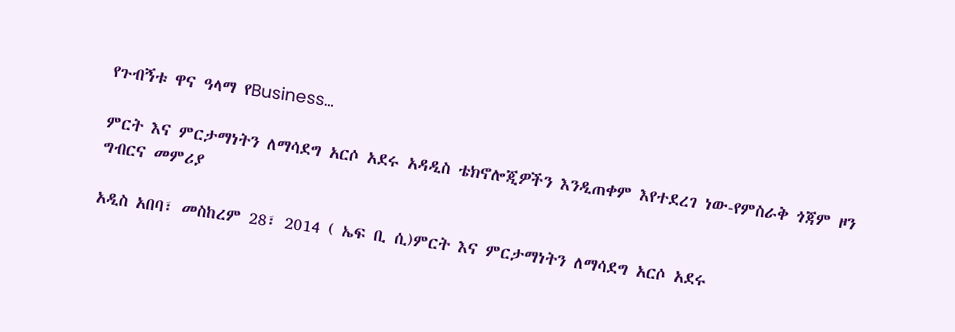የጉብኝቱ ዋና ዓላማ የBusiness…

ምርት እና ምርታማነትን ለማሳደግ አርሶ አደሩ አዳዲስ ቴክኖሎጂዎችን እንዲጠቀም እየተደረገ ነው-የምስራቅ ጎጃም ዞን ግብርና መምሪያ

አዲስ አበባ፣ መስከረም 28፣ 2014 ( ኤፍ ቢ ሲ)ምርት እና ምርታማነትን ለማሳደግ አርሶ አደሩ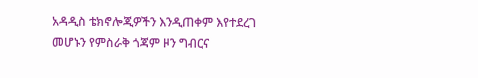አዳዲስ ቴክኖሎጂዎችን እንዲጠቀም እየተደረገ መሆኑን የምስራቅ ጎጃም ዞን ግብርና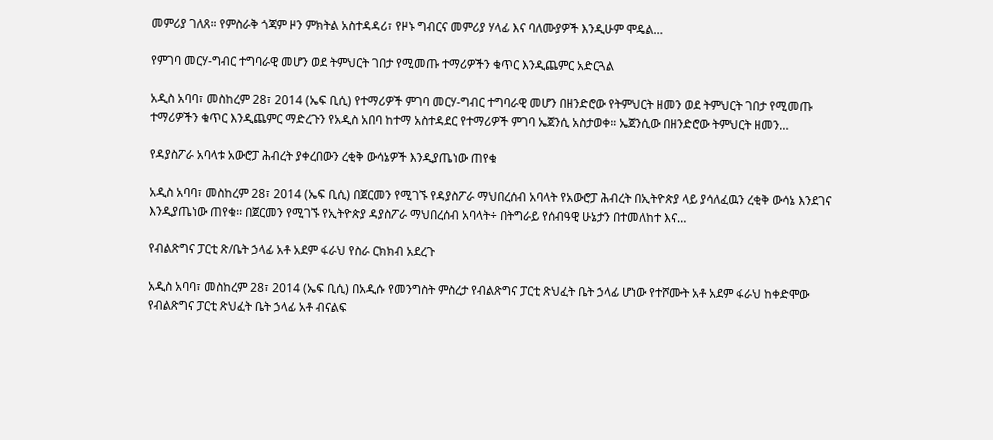መምሪያ ገለጸ። የምስራቅ ጎጃም ዞን ምክትል አስተዳዳሪ፣ የዞኑ ግብርና መምሪያ ሃላፊ እና ባለሙያዎች እንዲሁም ሞዴል…

የምገባ መርሃ-ግብር ተግባራዊ መሆን ወደ ትምህርት ገበታ የሚመጡ ተማሪዎችን ቁጥር እንዲጨምር አድርጓል

አዲስ አባባ፣ መስከረም 28፣ 2014 (ኤፍ ቢሲ) የተማሪዎች ምገባ መርሃ-ግብር ተግባራዊ መሆን በዘንድሮው የትምህርት ዘመን ወደ ትምህርት ገበታ የሚመጡ ተማሪዎችን ቁጥር እንዲጨምር ማድረጉን የአዲስ አበባ ከተማ አስተዳደር የተማሪዎች ምገባ ኤጀንሲ አስታወቀ። ኤጀንሲው በዘንድሮው ትምህርት ዘመን…

የዳያስፖራ አባላቱ አውሮፓ ሕብረት ያቀረበውን ረቂቅ ውሳኔዎች እንዲያጤነው ጠየቁ

አዲስ አባባ፣ መስከረም 28፣ 2014 (ኤፍ ቢሲ) በጀርመን የሚገኙ የዳያስፖራ ማህበረሰብ አባላት የአውሮፓ ሕብረት በኢትዮጵያ ላይ ያሳለፈዉን ረቂቅ ውሳኔ እንደገና እንዲያጤነው ጠየቁ፡፡ በጀርመን የሚገኙ የኢትዮጵያ ዳያስፖራ ማህበረሰብ አባላት÷ በትግራይ የሰብዓዊ ሁኔታን በተመለከተ እና…

የብልጽግና ፓርቲ ጽ/ቤት ኃላፊ አቶ አደም ፋራህ የስራ ርክክብ አደረጉ

አዲስ አባባ፣ መስከረም 28፣ 2014 (ኤፍ ቢሲ) በአዲሱ የመንግስት ምስረታ የብልጽግና ፓርቲ ጽህፈት ቤት ኃላፊ ሆነው የተሾሙት አቶ አደም ፋራህ ከቀድሞው የብልጽግና ፓርቲ ጽህፈት ቤት ኃላፊ አቶ ብናልፍ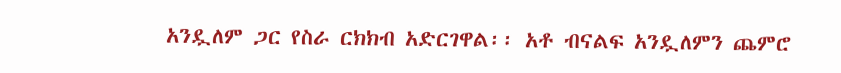አንዷለም ጋር የስራ ርክክብ አድርገዋል፡፡ አቶ ብናልፍ አንዷለምን ጨምሮ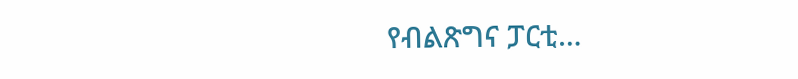የብልጽግና ፓርቲ…